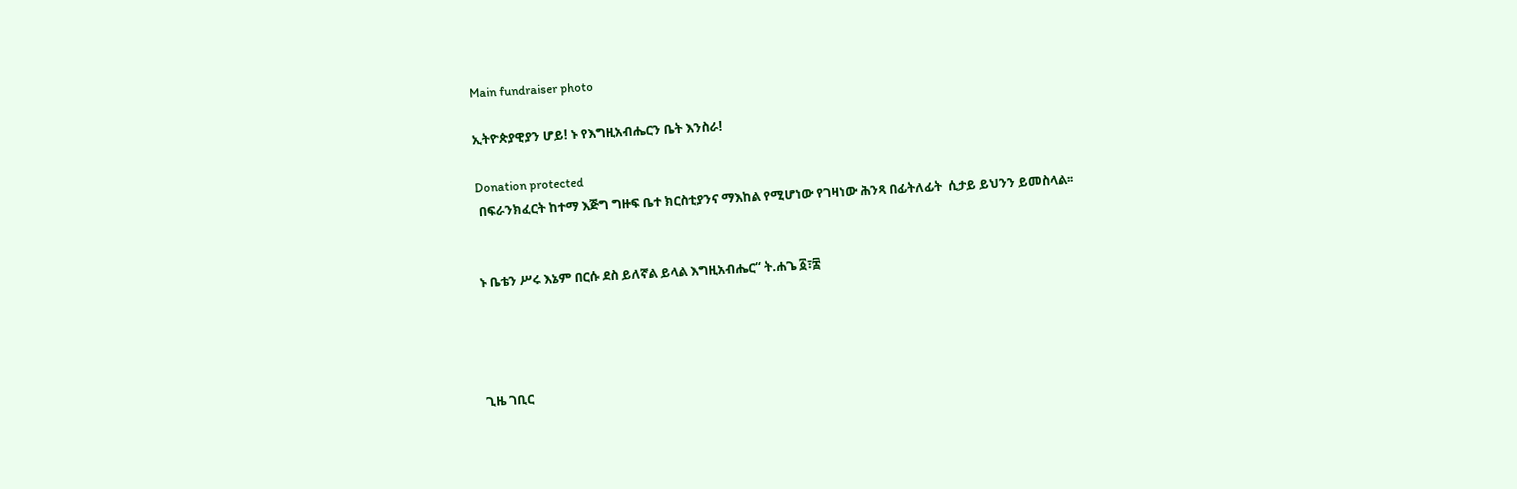Main fundraiser photo

ኢትዮጵያዊያን ሆይ! ኑ የእግዚአብሔርን ቤት እንስራ!

Donation protected
 በፍራንክፈርት ከተማ እጅግ ግዙፍ ቤተ ክርስቲያንና ማእከል የሚሆነው የገዛነው ሕንጻ በፊትለፊት  ሲታይ ይህንን ይመስላል፡፡


ኑ ቤቴን ሥሩ እኔም በርሱ ደስ ይለኛል ይላል እግዚአብሔር“ ት.ሐጌ ፩፣፰




ጊዜ ገቢር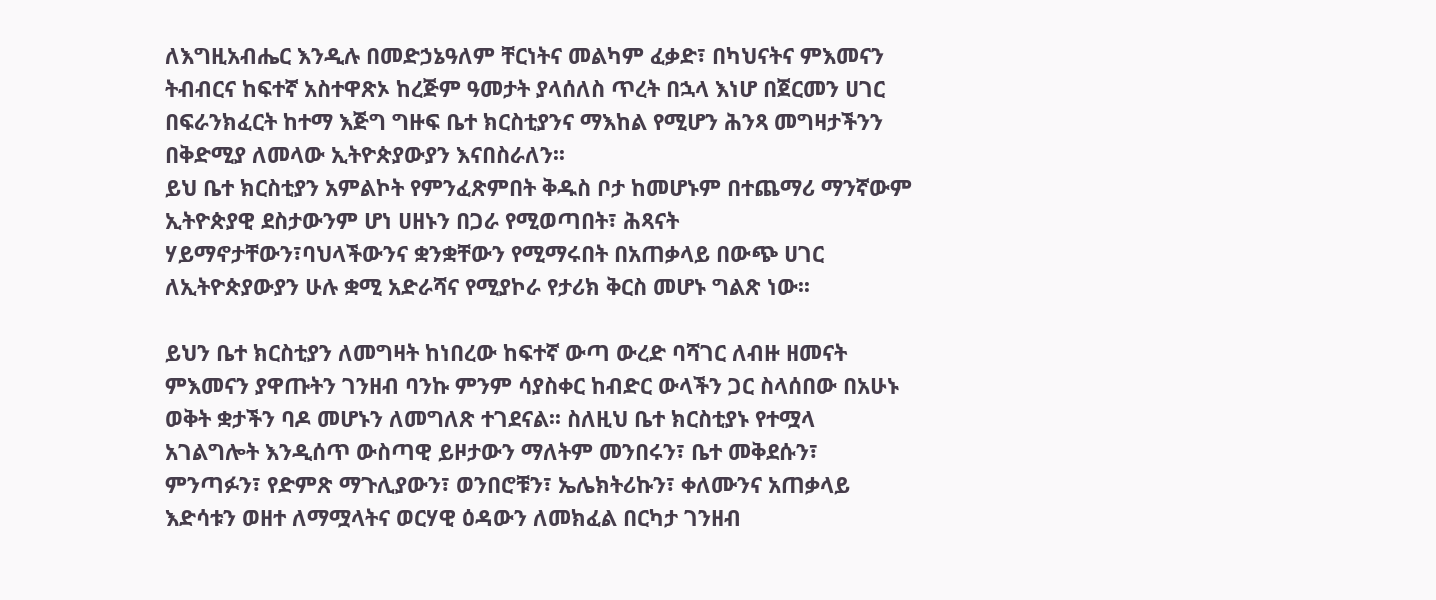ለእግዚአብሔር እንዲሉ በመድኃኔዓለም ቸርነትና መልካም ፈቃድ፣ በካህናትና ምእመናን ትብብርና ከፍተኛ አስተዋጽኦ ከረጅም ዓመታት ያላሰለስ ጥረት በኋላ እነሆ በጀርመን ሀገር በፍራንክፈርት ከተማ እጅግ ግዙፍ ቤተ ክርስቲያንና ማእከል የሚሆን ሕንጻ መግዛታችንን በቅድሚያ ለመላው ኢትዮጵያውያን እናበስራለን፡፡
ይህ ቤተ ክርስቲያን አምልኮት የምንፈጽምበት ቅዱስ ቦታ ከመሆኑም በተጨማሪ ማንኛውም ኢትዮጵያዊ ደስታውንም ሆነ ሀዘኑን በጋራ የሚወጣበት፣ ሕጻናት ሃይማኖታቸውን፣ባህላችውንና ቋንቋቸውን የሚማሩበት በአጠቃላይ በውጭ ሀገር ለኢትዮጵያውያን ሁሉ ቋሚ አድራሻና የሚያኮራ የታሪክ ቅርስ መሆኑ ግልጽ ነው፡፡

ይህን ቤተ ክርስቲያን ለመግዛት ከነበረው ከፍተኛ ውጣ ውረድ ባሻገር ለብዙ ዘመናት ምእመናን ያዋጡትን ገንዘብ ባንኩ ምንም ሳያስቀር ከብድር ውላችን ጋር ስላሰበው በአሁኑ ወቅት ቋታችን ባዶ መሆኑን ለመግለጽ ተገደናል፡፡ ስለዚህ ቤተ ክርስቲያኑ የተሟላ አገልግሎት እንዲሰጥ ውስጣዊ ይዞታውን ማለትም መንበሩን፣ ቤተ መቅደሱን፣ ምንጣፉን፣ የድምጽ ማጉሊያውን፣ ወንበሮቹን፣ ኤሌክትሪኩን፣ ቀለሙንና አጠቃላይ እድሳቱን ወዘተ ለማሟላትና ወርሃዊ ዕዳውን ለመክፈል በርካታ ገንዘብ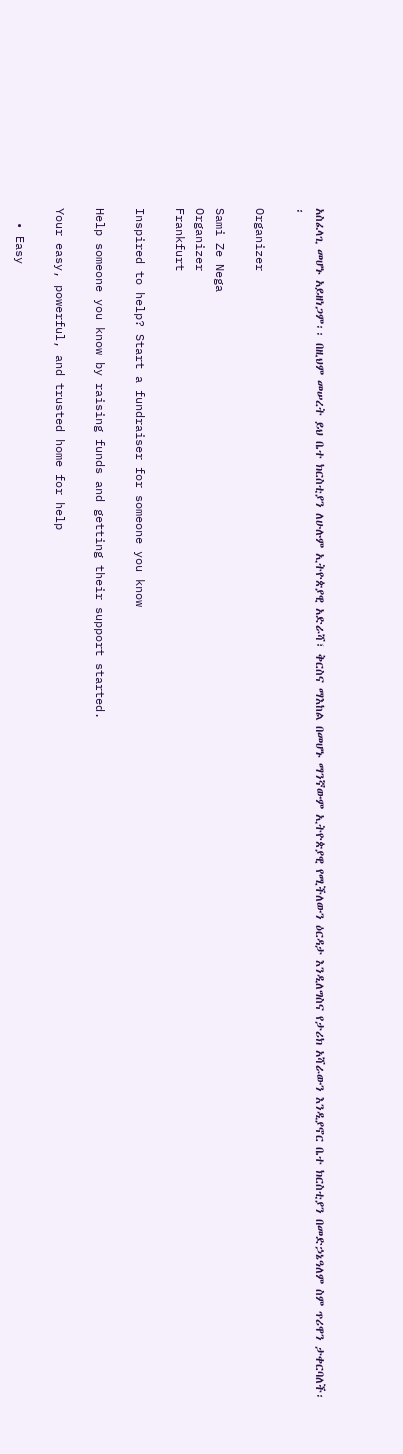አስፈላጊ መሆኑ አይዘነጋም፡፡ በዚህም መሠረት ይህ ቤተ ክርስቲያን ለሁሉም ኢትዮጵያዊ አድራሻ፣ ቅርስና ማእከል በመሆኑ ማንኛውም ኢትዮጵያዊ የሚችለውን ዕርዳታ እንዲለግስና የታሪክ አሻራውን እንዲያኖር ቤተ ክርስቲያን በመድኃኔዓለም ስም ጥሪዋን ታቀርባለች፡፡

Organizer

Sami Ze Nega
Organizer
Frankfurt

Inspired to help? Start a fundraiser for someone you know

Help someone you know by raising funds and getting their support started.

Your easy, powerful, and trusted home for help

  • Easy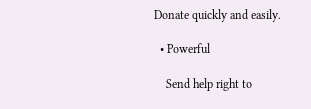Donate quickly and easily.

  • Powerful

    Send help right to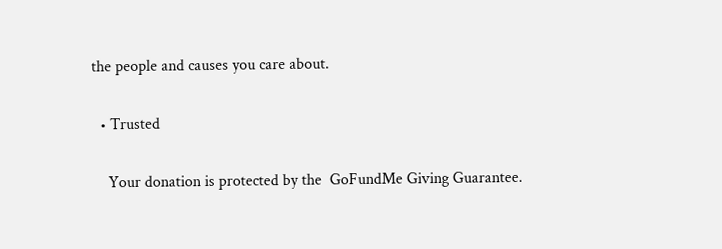the people and causes you care about.

  • Trusted

    Your donation is protected by the  GoFundMe Giving Guarantee.